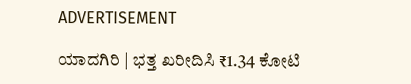ADVERTISEMENT

ಯಾದಗಿರಿ | ಭತ್ತ ಖರೀದಿಸಿ ₹1.34 ಕೋಟಿ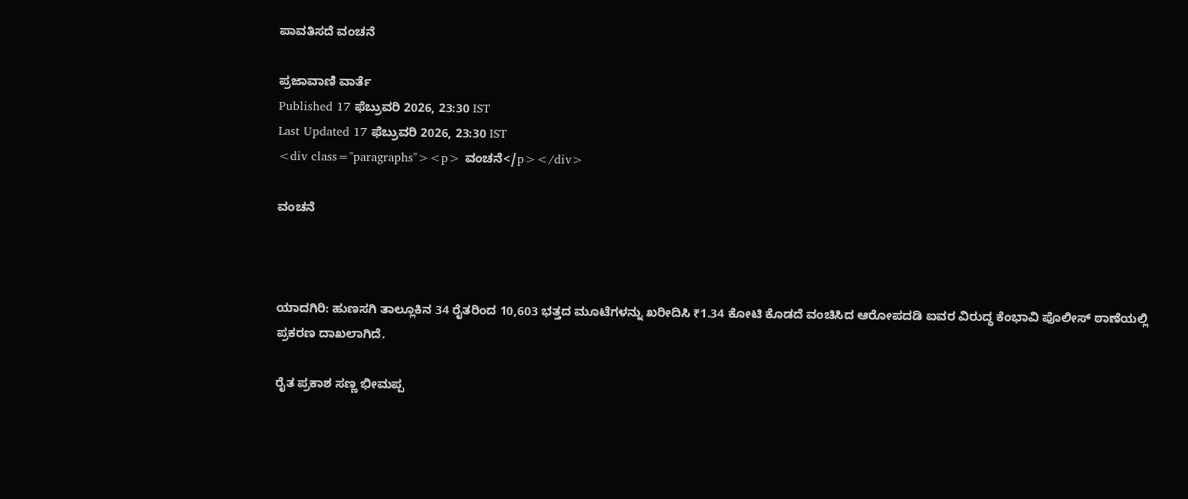ಪಾವತಿಸದೆ ವಂಚನೆ

ಪ್ರಜಾವಾಣಿ ವಾರ್ತೆ
Published 17 ಫೆಬ್ರುವರಿ 2026, 23:30 IST
Last Updated 17 ಫೆಬ್ರುವರಿ 2026, 23:30 IST
<div class="paragraphs"><p> ವಂಚನೆ</p></div>

ವಂಚನೆ



ಯಾದಗಿರಿ: ಹುಣಸಗಿ ತಾಲ್ಲೂಕಿನ 34 ರೈತರಿಂದ 10,603 ಭತ್ತದ ಮೂಟೆಗಳನ್ನು ಖರೀದಿಸಿ ₹1.34 ಕೋಟಿ ಕೊಡದೆ ವಂಚಿಸಿದ ಆರೋಪದಡಿ ಐವರ ವಿರುದ್ಧ ಕೆಂಭಾವಿ ಪೊಲೀಸ್ ಠಾಣೆಯಲ್ಲಿ ಪ್ರಕರಣ ದಾಖಲಾಗಿದೆ.

ರೈತ ಪ್ರಕಾಶ ಸಣ್ಣ ಭೀಮಪ್ಪ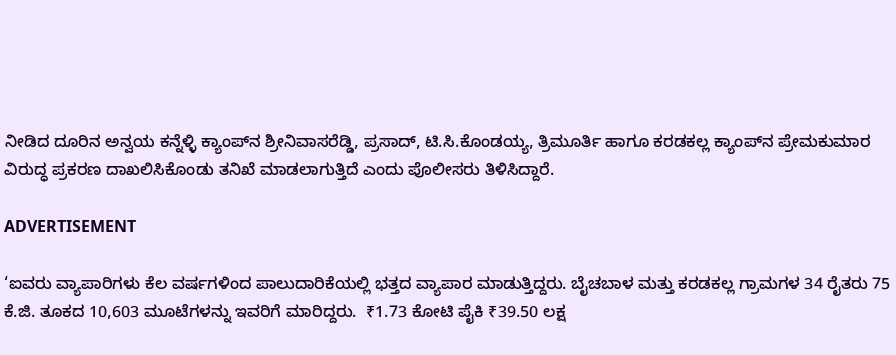ನೀಡಿದ ದೂರಿನ ಅನ್ವಯ ಕನ್ನೆಳ್ಳಿ ಕ್ಯಾಂಪ್‌ನ ಶ್ರೀನಿವಾಸರೆಡ್ಡಿ, ಪ್ರಸಾದ್, ಟಿ.ಸಿ.ಕೊಂಡಯ್ಯ, ತ್ರಿಮೂರ್ತಿ ಹಾಗೂ ಕರಡಕಲ್ಲ ಕ್ಯಾಂಪ್‌ನ ಪ್ರೇಮಕುಮಾರ ವಿರುದ್ಧ ಪ್ರಕರಣ ದಾಖಲಿಸಿಕೊಂಡು ತನಿಖೆ ಮಾಡಲಾಗುತ್ತಿದೆ ಎಂದು ಪೊಲೀಸರು ತಿಳಿಸಿದ್ದಾರೆ.

ADVERTISEMENT

‘ಐವರು ವ್ಯಾಪಾರಿಗಳು ಕೆಲ ವರ್ಷಗಳಿಂದ ಪಾಲುದಾರಿಕೆಯಲ್ಲಿ ಭತ್ತದ ವ್ಯಾಪಾರ ಮಾಡುತ್ತಿದ್ದರು. ಬೈಚಬಾಳ ಮತ್ತು ಕರಡಕಲ್ಲ ಗ್ರಾಮಗಳ 34 ರೈತರು 75 ಕೆ.ಜಿ. ತೂಕದ 10,603 ಮೂಟೆಗಳನ್ನು ಇವರಿಗೆ ಮಾರಿದ್ದರು.  ₹1.73 ಕೋಟಿ ಪೈಕಿ ₹39.50 ಲಕ್ಷ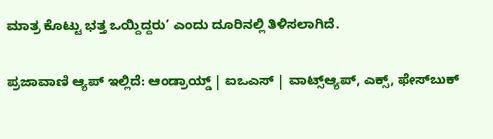ಮಾತ್ರ ಕೊಟ್ಟು ಭತ್ತ ಒಯ್ದಿದ್ದರು’ ಎಂದು ದೂರಿನಲ್ಲಿ ತಿಳಿಸಲಾಗಿದೆ.

ಪ್ರಜಾವಾಣಿ ಆ್ಯಪ್ ಇಲ್ಲಿದೆ: ಆಂಡ್ರಾಯ್ಡ್ | ಐಒಎಸ್ | ವಾಟ್ಸ್ಆ್ಯಪ್, ಎಕ್ಸ್, ಫೇಸ್‌ಬುಕ್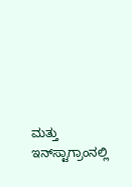ಮತ್ತು ಇನ್‌ಸ್ಟಾಗ್ರಾಂನಲ್ಲಿ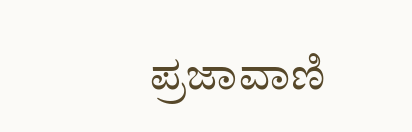ಪ್ರಜಾವಾಣಿ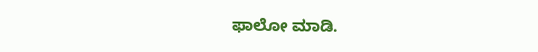ಫಾಲೋ ಮಾಡಿ.